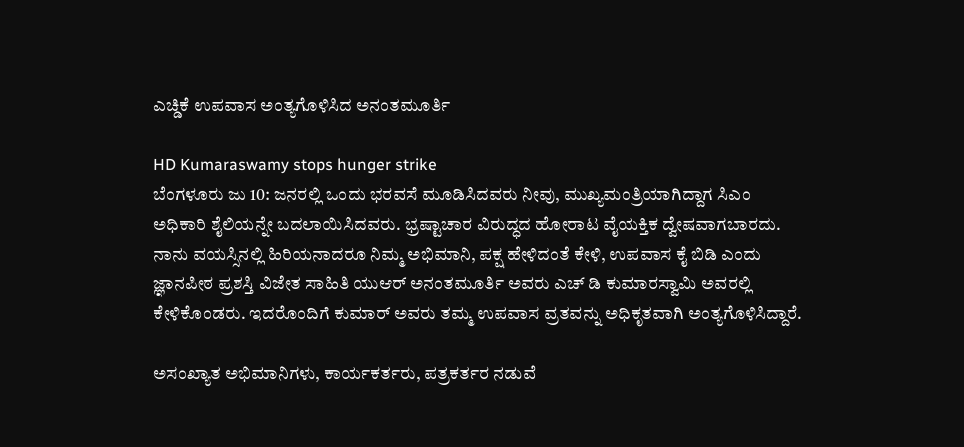ಎಚ್ಡಿಕೆ ಉಪವಾಸ ಅಂತ್ಯಗೊಳಿಸಿದ ಅನಂತಮೂರ್ತಿ

HD Kumaraswamy stops hunger strike
ಬೆಂಗಳೂರು ಜು 10: ಜನರಲ್ಲಿ ಒಂದು ಭರವಸೆ ಮೂಡಿಸಿದವರು ನೀವು, ಮುಖ್ಯಮಂತ್ರಿಯಾಗಿದ್ದಾಗ ಸಿಎಂ ಅಧಿಕಾರಿ ಶೈಲಿಯನ್ನೇ ಬದಲಾಯಿಸಿದವರು. ಭ್ರಷ್ಟಾಚಾರ ವಿರುದ್ಧದ ಹೋರಾಟ ವೈಯಕ್ತಿಕ ದ್ವೇಷವಾಗಬಾರದು. ನಾನು ವಯಸ್ಸಿನಲ್ಲಿ ಹಿರಿಯನಾದರೂ ನಿಮ್ಮ ಅಭಿಮಾನಿ, ಪಕ್ಷ ಹೇಳಿದಂತೆ ಕೇಳಿ, ಉಪವಾಸ ಕೈ ಬಿಡಿ ಎಂದು ಜ್ಞಾನಪೀಠ ಪ್ರಶಸ್ತಿ ವಿಜೇತ ಸಾಹಿತಿ ಯುಆರ್ ಅನಂತಮೂರ್ತಿ ಅವರು ಎಚ್ ಡಿ ಕುಮಾರಸ್ವಾಮಿ ಅವರಲ್ಲಿ ಕೇಳಿಕೊಂಡರು. ಇದರೊಂದಿಗೆ ಕುಮಾರ್ ಅವರು ತಮ್ಮ ಉಪವಾಸ ವ್ರತವನ್ನು ಅಧಿಕೃತವಾಗಿ ಅಂತ್ಯಗೊಳಿಸಿದ್ದಾರೆ.

ಅಸಂಖ್ಯಾತ ಅಭಿಮಾನಿಗಳು, ಕಾರ್ಯಕರ್ತರು, ಪತ್ರಕರ್ತರ ನಡುವೆ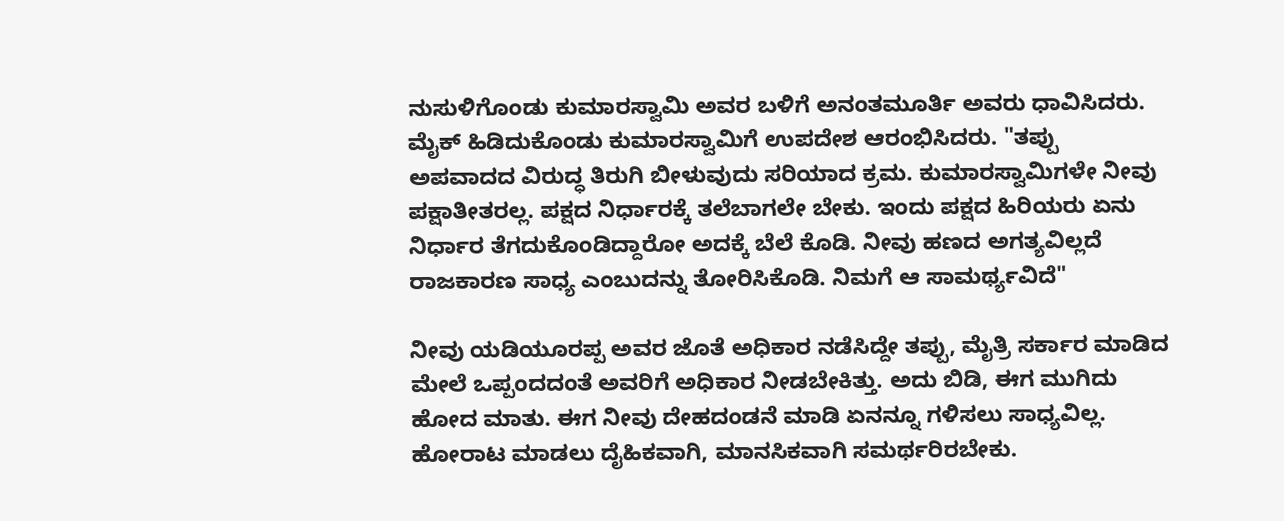ನುಸುಳಿಗೊಂಡು ಕುಮಾರಸ್ವಾಮಿ ಅವರ ಬಳಿಗೆ ಅನಂತಮೂರ್ತಿ ಅವರು ಧಾವಿಸಿದರು. ಮೈಕ್ ಹಿಡಿದುಕೊಂಡು ಕುಮಾರಸ್ವಾಮಿಗೆ ಉಪದೇಶ ಆರಂಭಿಸಿದರು. "ತಪ್ಪು ಅಪವಾದದ ವಿರುದ್ಧ ತಿರುಗಿ ಬೀಳುವುದು ಸರಿಯಾದ ಕ್ರಮ. ಕುಮಾರಸ್ವಾಮಿಗಳೇ ನೀವು ಪಕ್ಷಾತೀತರಲ್ಲ. ಪಕ್ಷದ ನಿರ್ಧಾರಕ್ಕೆ ತಲೆಬಾಗಲೇ ಬೇಕು. ಇಂದು ಪಕ್ಷದ ಹಿರಿಯರು ಏನು ನಿರ್ಧಾರ ತೆಗದುಕೊಂಡಿದ್ದಾರೋ ಅದಕ್ಕೆ ಬೆಲೆ ಕೊಡಿ. ನೀವು ಹಣದ ಅಗತ್ಯವಿಲ್ಲದೆ ರಾಜಕಾರಣ ಸಾಧ್ಯ ಎಂಬುದನ್ನು ತೋರಿಸಿಕೊಡಿ. ನಿಮಗೆ ಆ ಸಾಮರ್ಥ್ಯವಿದೆ"

ನೀವು ಯಡಿಯೂರಪ್ಪ ಅವರ ಜೊತೆ ಅಧಿಕಾರ ನಡೆಸಿದ್ದೇ ತಪ್ಪು, ಮೈತ್ರಿ ಸರ್ಕಾರ ಮಾಡಿದ ಮೇಲೆ ಒಪ್ಪಂದದಂತೆ ಅವರಿಗೆ ಅಧಿಕಾರ ನೀಡಬೇಕಿತ್ತು. ಅದು ಬಿಡಿ, ಈಗ ಮುಗಿದು ಹೋದ ಮಾತು. ಈಗ ನೀವು ದೇಹದಂಡನೆ ಮಾಡಿ ಏನನ್ನೂ ಗಳಿಸಲು ಸಾಧ್ಯವಿಲ್ಲ. ಹೋರಾಟ ಮಾಡಲು ದೈಹಿಕವಾಗಿ, ಮಾನಸಿಕವಾಗಿ ಸಮರ್ಥರಿರಬೇಕು.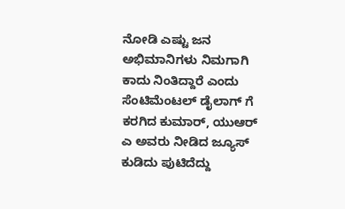ನೋಡಿ ಎಷ್ಟು ಜನ ಅಭಿಮಾನಿಗಳು ನಿಮಗಾಗಿ ಕಾದು ನಿಂತಿದ್ದಾರೆ ಎಂದು ಸೆಂಟಿಮೆಂಟಲ್ ಡೈಲಾಗ್ ಗೆ ಕರಗಿದ ಕುಮಾರ್, ಯುಆರ್ ಎ ಅವರು ನೀಡಿದ ಜ್ಯೂಸ್ ಕುಡಿದು ಪುಟಿದೆದ್ದು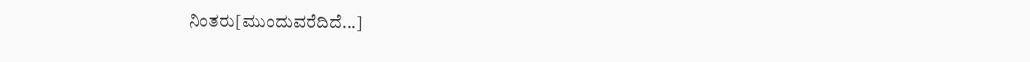ನಿಂತರು[ಮುಂದುವರೆದಿದೆ...]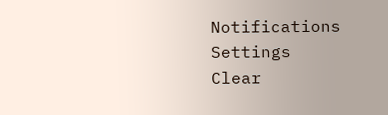Notifications
Settings
Clear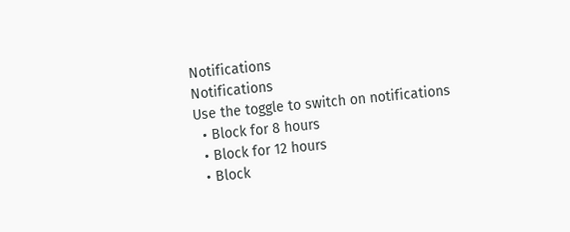Notifications
Notifications
Use the toggle to switch on notifications
  • Block for 8 hours
  • Block for 12 hours
  • Block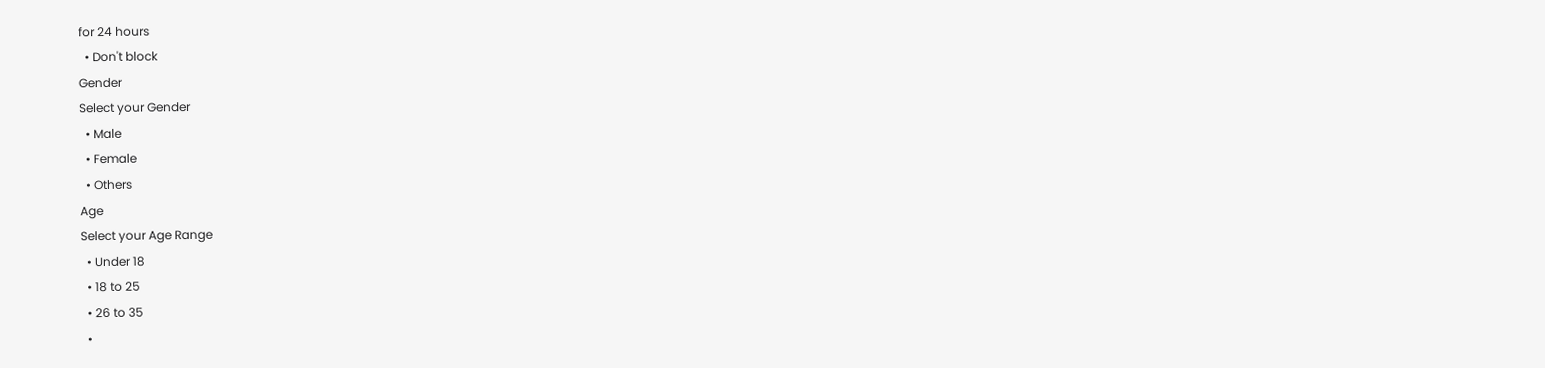for 24 hours
  • Don't block
Gender
Select your Gender
  • Male
  • Female
  • Others
Age
Select your Age Range
  • Under 18
  • 18 to 25
  • 26 to 35
  •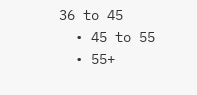36 to 45
  • 45 to 55
  • 55+